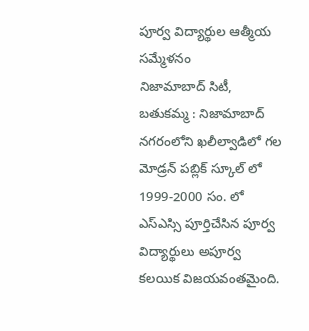పూర్వ విద్యార్థుల ఆత్మీయ సమ్మేళనం
నిజామాబాద్ సిటీ, బతుకమ్మ : నిజామాబాద్ నగరంలోని ఖలీల్వాడిలో గల మోడ్రన్ పబ్లిక్ స్కూల్ లో 1999-2000 సం. లో ఎస్ఎస్సి పూర్తిచేసిన పూర్వ విద్యార్థులు అపూర్వ కలయిక విజయవంతమైంది.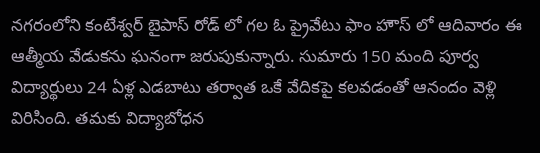నగరంలోని కంటేశ్వర్ బైపాస్ రోడ్ లో గల ఓ ప్రైవేటు ఫాం హౌస్ లో ఆదివారం ఈ ఆత్మీయ వేడుకను ఘనంగా జరుపుకున్నారు. సుమారు 150 మంది పూర్వ విద్యార్థులు 24 ఏళ్ల ఎడబాటు తర్వాత ఒకే వేదికపై కలవడంతో ఆనందం వెళ్లి విరిసింది. తమకు విద్యాబోధన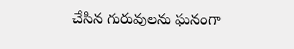చేసిన గురువులను ఘనంగా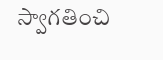స్వాగతించి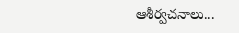ఆశీర్వచనాలు...